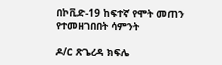በኮቪድ-19 ከፍተኛ የሞት መጠን የተመዘገበበት ሳምንት

ዶ/ር ጽጌረዳ ክፍሌ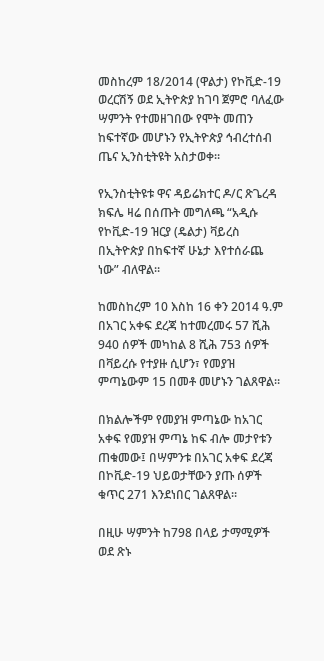መስከረም 18/2014 (ዋልታ) የኮቪድ-19 ወረርሽኝ ወደ ኢትዮጵያ ከገባ ጀምሮ ባለፈው ሣምንት የተመዘገበው የሞት መጠን ከፍተኛው መሆኑን የኢትዮጵያ ኅብረተሰብ ጤና ኢንስቲትዩት አስታወቀ።

የኢንስቲትዩቱ ዋና ዳይሬክተር ዶ/ር ጽጌረዳ ክፍሌ ዛሬ በሰጡት መግለጫ “አዲሱ የኮቪድ-19 ዝርያ (ዴልታ) ቫይረስ በኢትዮጵያ በከፍተኛ ሁኔታ እየተሰራጨ ነው” ብለዋል።

ከመስከረም 10 እስከ 16 ቀን 2014 ዓ.ም በአገር አቀፍ ደረጃ ከተመረመሩ 57 ሺሕ 940 ሰዎች መካከል 8 ሺሕ 753 ሰዎች በቫይረሱ የተያዙ ሲሆን፣ የመያዝ ምጣኔውም 15 በመቶ መሆኑን ገልጸዋል።

በክልሎችም የመያዝ ምጣኔው ከአገር አቀፍ የመያዝ ምጣኔ ከፍ ብሎ መታየቱን ጠቁመው፤ በሣምንቱ በአገር አቀፍ ደረጃ በኮቪድ-19 ህይወታቸውን ያጡ ሰዎች ቁጥር 271 እንደነበር ገልጸዋል።

በዚሁ ሣምንት ከ798 በላይ ታማሚዎች ወደ ጽኑ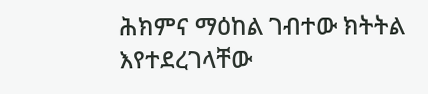ሕክምና ማዕከል ገብተው ክትትል እየተደረገላቸው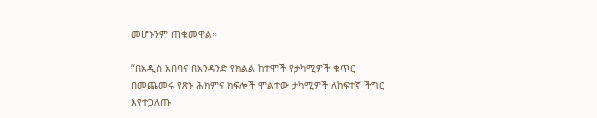መሆኑንም ጠቁመዋል።

“በአዲስ አበባና በአንዳንድ የክልል ከተሞች የታካሚዎች ቁጥር በመጨመሩ የጽኑ ሕክምና ክፍሎች ሞልተው ታካሚዎች ለከፍተኛ ችግር እየተጋለጡ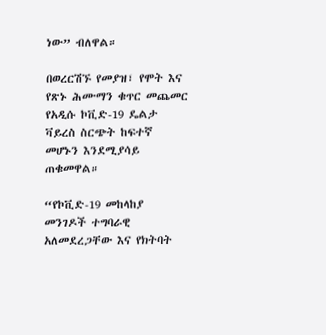ነው” ብለዋል።

በወረርሽኙ የመያዝ፣ የሞት እና የጽኑ ሕሙማን ቁጥር መጨመር የአዲሱ ኮቪድ-19 ዴልታ ቫይረስ ስርጭት ከፍተኛ መሆኑን እንደሚያሳይ ጠቁመዋል።

“የኮቪድ-19 መከላከያ መንገዶች ተግባራዊ አለመደረጋቸው እና የክትባት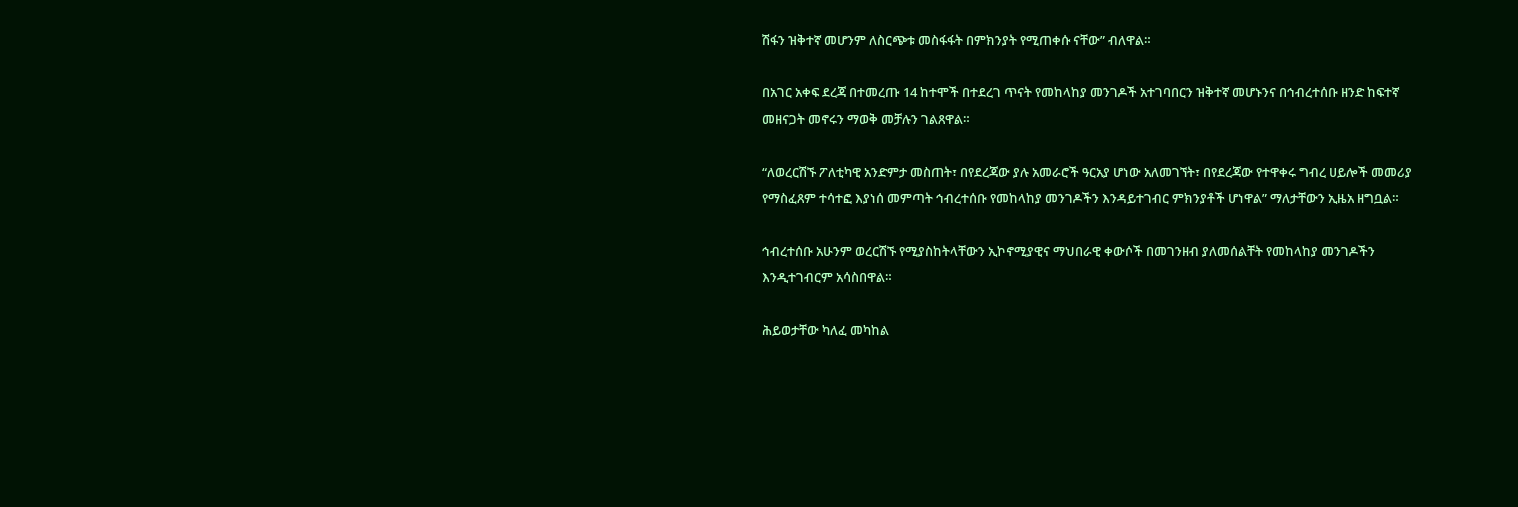ሽፋን ዝቅተኛ መሆንም ለስርጭቱ መስፋፋት በምክንያት የሚጠቀሱ ናቸው” ብለዋል።

በአገር አቀፍ ደረጃ በተመረጡ 14 ከተሞች በተደረገ ጥናት የመከላከያ መንገዶች አተገባበርን ዝቅተኛ መሆኑንና በኅብረተሰቡ ዘንድ ከፍተኛ መዘናጋት መኖሩን ማወቅ መቻሉን ገልጸዋል።

“ለወረርሽኙ ፖለቲካዊ አንድምታ መስጠት፣ በየደረጃው ያሉ አመራሮች ዓርአያ ሆነው አለመገኘት፣ በየደረጃው የተዋቀሩ ግብረ ሀይሎች መመሪያ የማስፈጸም ተሳተፎ እያነሰ መምጣት ኅብረተሰቡ የመከላከያ መንገዶችን እንዳይተገብር ምክንያቶች ሆነዋል” ማለታቸውን ኢዜአ ዘግቧል።

ኅብረተሰቡ አሁንም ወረርሽኙ የሚያስከትላቸውን ኢኮኖሚያዊና ማህበራዊ ቀውሶች በመገንዘብ ያለመሰልቸት የመከላከያ መንገዶችን እንዲተገብርም አሳስበዋል።

ሕይወታቸው ካለፈ መካከል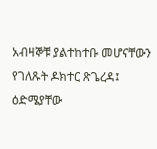አብዛኞቹ ያልተከተቡ መሆናቸውን የገለጹት ዶክተር ጽጌረዳ፤ ዕድሜያቸው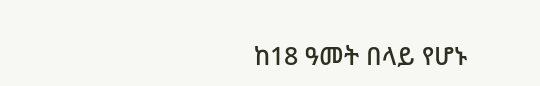ከ18 ዓመት በላይ የሆኑ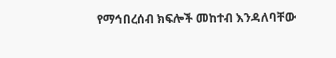የማኅበረሰብ ክፍሎች መከተብ እንዳለባቸው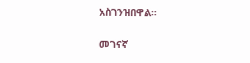አስገንዝበዋል።

መገናኛ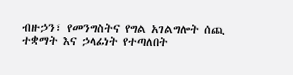ብዙኃን፣ የመንግስትና የግል አገልግሎት ሰጪ ተቋማት እና ኃላፊነት የተጣለበት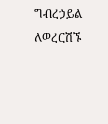ግብረኃይል ለወረርሽኙ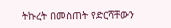ትኩረት በመስጠት የድርሻቸውን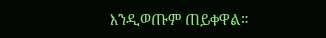እንዲወጡም ጠይቀዋል።